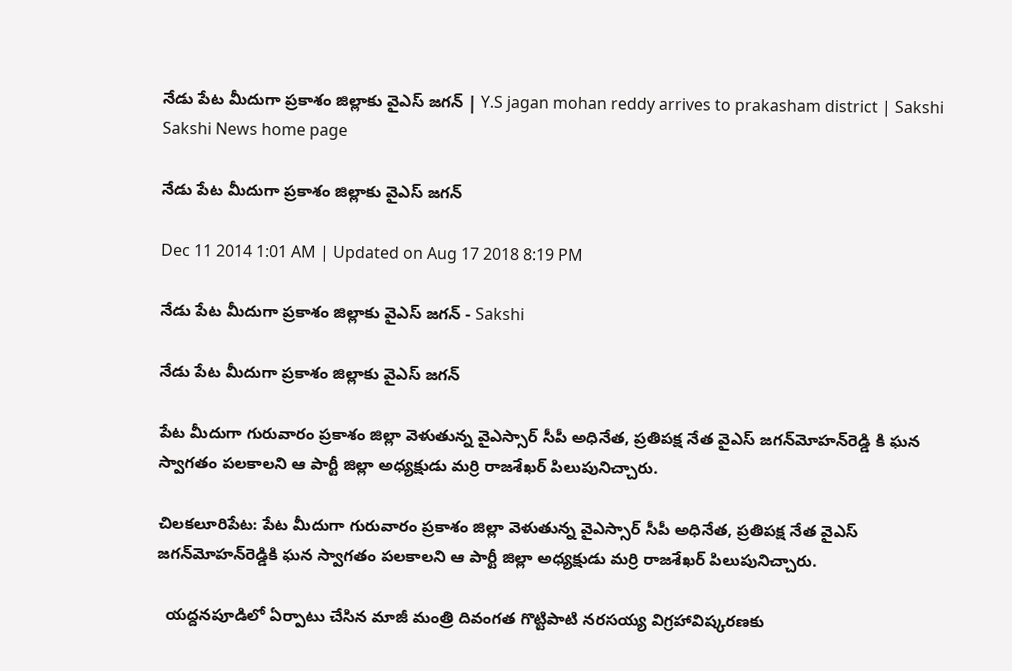నేడు పేట మీదుగా ప్రకాశం జిల్లాకు వైఎస్ జగన్ | Y.S jagan mohan reddy arrives to prakasham district | Sakshi
Sakshi News home page

నేడు పేట మీదుగా ప్రకాశం జిల్లాకు వైఎస్ జగన్

Dec 11 2014 1:01 AM | Updated on Aug 17 2018 8:19 PM

నేడు పేట మీదుగా ప్రకాశం జిల్లాకు వైఎస్ జగన్ - Sakshi

నేడు పేట మీదుగా ప్రకాశం జిల్లాకు వైఎస్ జగన్

పేట మీదుగా గురువారం ప్రకాశం జిల్లా వెళుతున్న వైఎస్సార్ సీపీ అధినేత, ప్రతిపక్ష నేత వైఎస్ జగన్‌మోహన్‌రెడ్డి కి ఘన స్వాగతం పలకాలని ఆ పార్టీ జిల్లా అధ్యక్షుడు మర్రి రాజశేఖర్ పిలుపునిచ్చారు.

చిలకలూరిపేట: పేట మీదుగా గురువారం ప్రకాశం జిల్లా వెళుతున్న వైఎస్సార్ సీపీ అధినేత, ప్రతిపక్ష నేత వైఎస్ జగన్‌మోహన్‌రెడ్డికి ఘన స్వాగతం పలకాలని ఆ పార్టీ జిల్లా అధ్యక్షుడు మర్రి రాజశేఖర్ పిలుపునిచ్చారు.

  యద్దనపూడిలో ఏర్పాటు చేసిన మాజీ మంత్రి దివంగత గొట్టిపాటి నరసయ్య విగ్రహావిష్కరణకు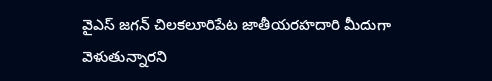వైఎస్ జగన్ చిలకలూరిపేట జాతీయరహదారి మీదుగా వెళుతున్నారని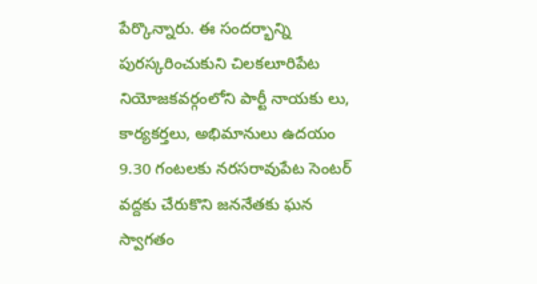పేర్కొన్నారు. ఈ సందర్భాన్ని పురస్కరించుకుని చిలకలూరిపేట నియోజకవర్గంలోని పార్టీ నాయకు లు, కార్యకర్తలు, అభిమానులు ఉదయం 9.30 గంటలకు నరసరావుపేట సెంటర్ వద్దకు చేరుకొని జననేతకు ఘన స్వాగతం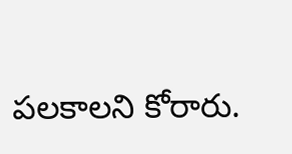పలకాలని కోరారు.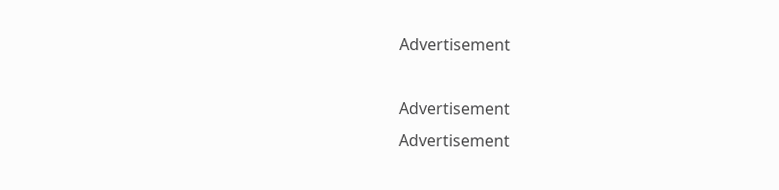Advertisement

Advertisement
Advertisement